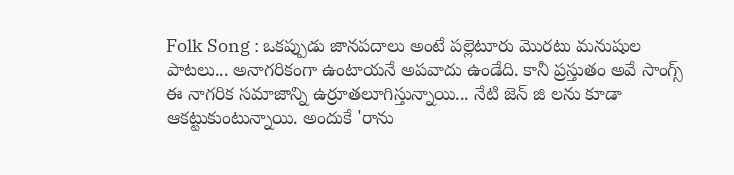Folk Song : ఒకప్పుడు జానపదాలు అంటే పల్లెటూరు మొరటు మనుషుల పాటలు... అనాగరికంగా ఉంటాయనే అపవాదు ఉండేది. కానీ ప్రస్తుతం అవే సాంగ్స్ ఈ నాగరిక సమాజాన్ని ఉర్రూతలూగిస్తున్నాయి... నేటి జెన్ జి లను కూడా ఆకట్టుకుంటున్నాయి. అందుకే 'రాను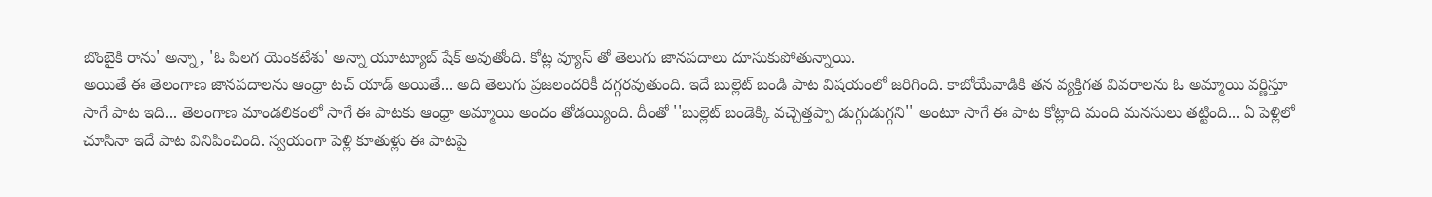బొంబైకి రాను' అన్నా, 'ఓ పిలగ యెంకటేశు' అన్నా యూట్యూబ్ షేక్ అవుతోంది. కోట్ల వ్యూస్ తో తెలుగు జానపదాలు దూసుకుపోతున్నాయి.
అయితే ఈ తెలంగాణ జానపదాలను ఆంధ్రా టచ్ యాడ్ అయితే... అది తెలుగు ప్రజలందరికీ దగ్గరవుతుంది. ఇదే బుల్లెట్ బండి పాట విషయంలో జరిగింది. కాబోయేవాడికి తన వ్యక్తిగత వివరాలను ఓ అమ్మాయి వర్ణిస్తూ సాగే పాట ఇది... తెలంగాణ మాండలికంలో సాగే ఈ పాటకు ఆంధ్రా అమ్మాయి అందం తోడయ్యింది. దీంతో ''బుల్లెట్ బండెక్కి వచ్చెత్తప్పా డుగ్గుడుగ్గని'' అంటూ సాగే ఈ పాట కోట్లాది మంది మనసులు తట్టింది... ఏ పెళ్లిలో చూసినా ఇదే పాట వినిపించింది. స్వయంగా పెళ్లి కూతుళ్లు ఈ పాటపై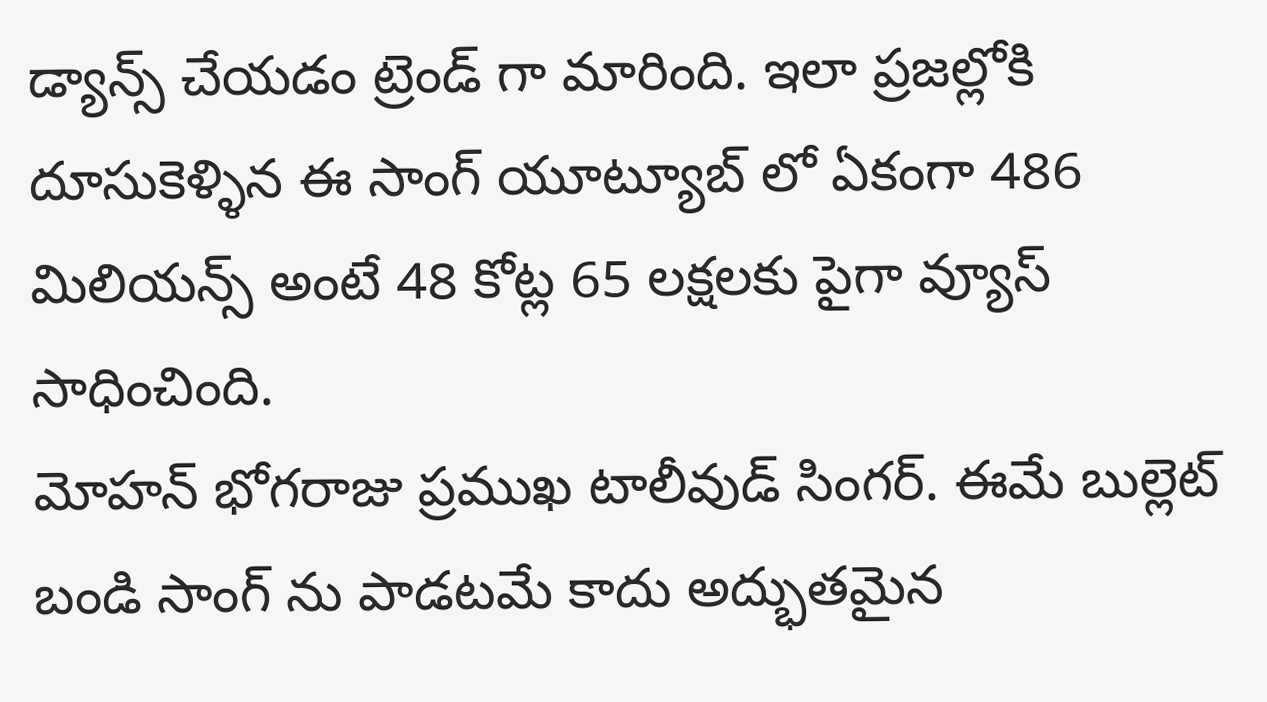డ్యాన్స్ చేయడం ట్రెండ్ గా మారింది. ఇలా ప్రజల్లోకి దూసుకెళ్ళిన ఈ సాంగ్ యూట్యూబ్ లో ఏకంగా 486 మిలియన్స్ అంటే 48 కోట్ల 65 లక్షలకు పైగా వ్యూస్ సాధించింది.
మోహన్ భోగరాజు ప్రముఖ టాలీవుడ్ సింగర్. ఈమే బుల్లెట్ బండి సాంగ్ ను పాడటమే కాదు అద్భుతమైన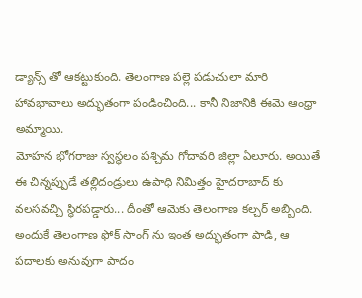డ్యాన్స్ తో ఆకట్టుకుంది. తెలంగాణ పల్లె పడుచులా మారి హావభావాలు అద్భుతంగా పండించింది... కానీ నిజానికి ఈమె ఆంధ్రా అమ్మాయి.
మోహన భోగరాజు స్వస్థలం పశ్చిమ గోదావరి జిల్లా ఏలూరు. అయితే ఈ చిన్నప్పుడే తల్లిదండ్రులు ఉపాధి నిమిత్తం హైదరాబాద్ కు వలసవచ్చి స్థిరపడ్డారు... దీంతో ఆమెకు తెలంగాణ కల్చర్ అబ్బింది. అందుకే తెలంగాణ ఫోక్ సాంగ్ ను ఇంత అద్భుతంగా పాడి, ఆ పదాలకు అనువుగా పాదం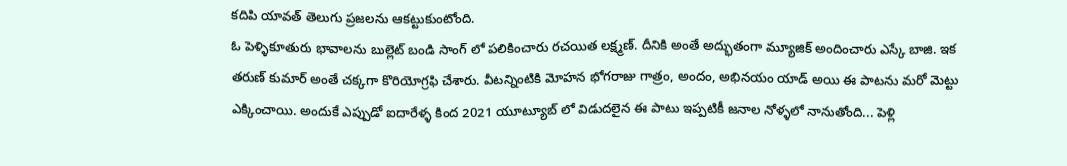కదిపి యావత్ తెలుగు ప్రజలను ఆకట్టుకుంటోంది.
ఓ పెళ్ళికూతురు భావాలను బుల్లెట్ బండి సాంగ్ లో పలికించారు రచయిత లక్ష్మణ్. దీనికి అంతే అద్భుతంగా మ్యూజిక్ అందించారు ఎస్కే బాజి. ఇక తరుణ్ కుమార్ అంతే చక్కగా కొరియోగ్రఫి చేశారు. వీటన్నింటికి మోహన భోగరాజు గాత్రం, అందం, అభినయం యాడ్ అయి ఈ పాటను మరో మెట్టు ఎక్కించాయి. అందుకే ఎప్పుడో ఐదారేళ్ళ కింద 2021 యూట్యూబ్ లో విడుదలైన ఈ పాటు ఇప్పటికీ జనాల నోళ్ళలో నానుతోంది... పెళ్లి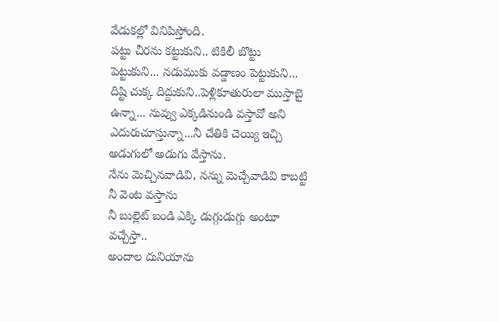వేడుకల్లో వినిపిస్తోంది.
పట్టు చీరను కట్టుకుని.. టికిలీ బొట్టు పెట్టుకుని... నడుముకు వడ్డాణం పెట్టుకుని... దిష్టి చుక్క దిద్దుకుని..పెళ్లికూతురులా ముస్తాబై ఉన్నా... నువ్వు ఎక్కడినుండి వస్తావో అని ఎదురుచూస్తున్నా...నీ చేతికి చెయ్యి ఇచ్చి అడుగులో అడుగు వేస్తాను.
నేను మెచ్చినవాడివి, నన్ను మెచ్చేవాడివి కాబట్టి నీ వెంట వస్తాను
నీ బుల్లెట్ బండి ఎక్కి డుగ్గుడుగ్గు అంటూ వచ్చేస్తా..
అందాల దునియాను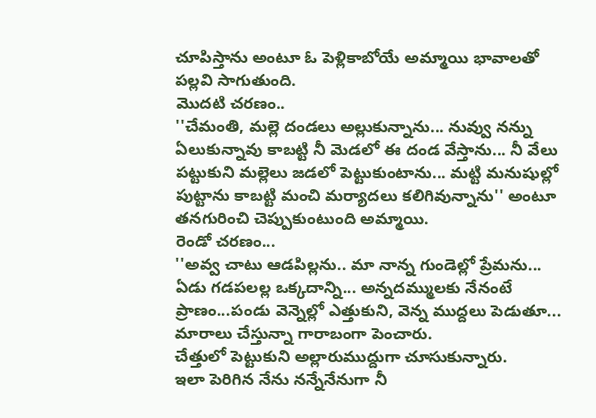చూపిస్తాను అంటూ ఓ పెళ్లికాబోయే అమ్మాయి భావాలతో పల్లవి సాగుతుంది.
మొదటి చరణం..
''చేమంతి, మల్లె దండలు అల్లుకున్నాను... నువ్వు నన్ను ఏలుకున్నావు కాబట్టి నీ మెడలో ఈ దండ వేస్తాను... నీ వేలు పట్టుకుని మల్లెలు జడలో పెట్టుకుంటాను... మట్టి మనుషుల్లో పుట్టాను కాబట్టి మంచి మర్యాదలు కలిగివున్నాను'' అంటూ తనగురించి చెప్పుకుంటుంది అమ్మాయి.
రెండో చరణం...
''అవ్వ చాటు ఆడపిల్లను.. మా నాన్న గుండెల్లో ప్రేమను...
ఏడు గడపలల్ల ఒక్కదాన్ని... అన్నదమ్ములకు నేనంటే ప్రాణం...పండు వెన్నెల్లో ఎత్తుకుని, వెన్న ముద్దలు పెడుతూ... మారాలు చేస్తున్నా గారాబంగా పెంచారు.
చేత్తులో పెట్టుకుని అల్లారుముద్దుగా చూసుకున్నారు.
ఇలా పెరిగిన నేను నన్నేనేనుగా నీ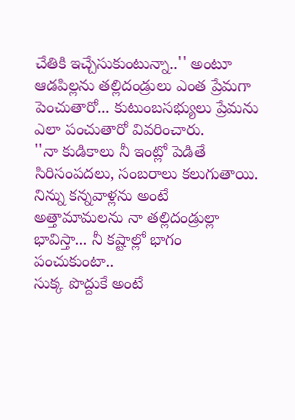చేతికి ఇచ్చేసుకుంటున్నా..'' అంటూ ఆడపిల్లను తల్లిదండ్రులు ఎంత ప్రేమగా పెంచుతారో... కుటుంబసభ్యులు ప్రేమను ఎలా పంచుతారో వివరించారు.
''నా కుడికాలు నీ ఇంట్లో పెడితే సిరిసంపదలు, సంబరాలు కలుగుతాయి. నిన్ను కన్నవాళ్లను అంటే అత్తామామలను నా తల్లిదండ్రుల్లా భావిస్తా... నీ కష్టాల్లో భాగం పంచుకుంటా..
సుక్క పొద్దుకే అంటే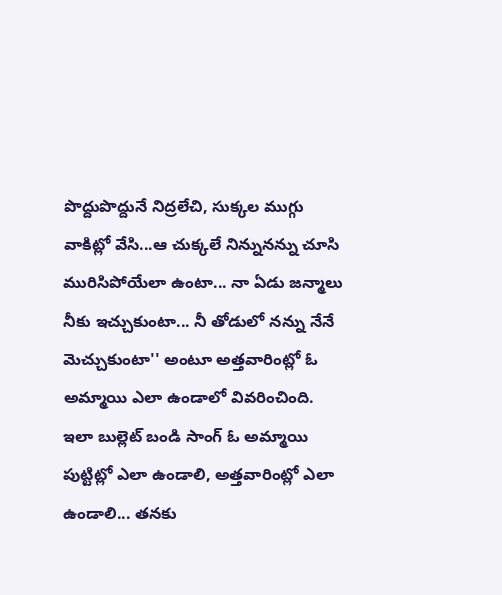పొద్దుపొద్దునే నిద్రలేచి, సుక్కల ముగ్గు వాకిట్లో వేసి...ఆ చుక్కలే నిన్నునన్ను చూసి మురిసిపోయేలా ఉంటా... నా ఏడు జన్మాలు నీకు ఇచ్చుకుంటా... నీ తోడులో నన్ను నేనే మెచ్చుకుంటా'' అంటూ అత్తవారింట్లో ఓ అమ్మాయి ఎలా ఉండాలో వివరించింది.
ఇలా బుల్లెట్ బండి సాంగ్ ఓ అమ్మాయి పుట్టిట్లో ఎలా ఉండాలి, అత్తవారింట్లో ఎలా ఉండాలి... తనకు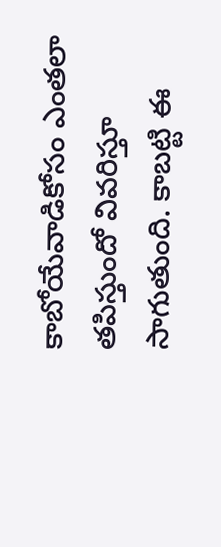కాబోయేవాడికోసం ఎంతలా తపిస్తుందో వివరిస్తూ సాగుతుంది. కాబట్టి ఈ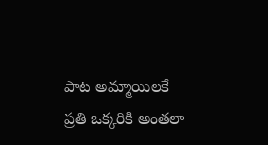పాట అమ్మాయిలకే ప్రతి ఒక్కరికి అంతలా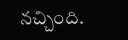నచ్చింది.